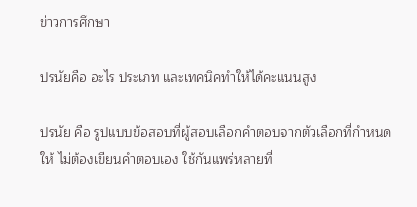ข่าวการศึกษา

ปรนัยคือ อะไร ประเภท และเทคนิคทำให้ได้คะแนนสูง

ปรนัย คือ รูปแบบข้อสอบที่ผู้สอบเลือกคำตอบจากตัวเลือกที่กำหนดให้ ไม่ต้องเขียนคำตอบเอง ใช้กันแพร่หลายที่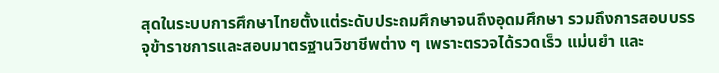สุดในระบบการศึกษาไทยตั้งแต่ระดับประถมศึกษาจนถึงอุดมศึกษา รวมถึงการสอบบรรจุข้าราชการและสอบมาตรฐานวิชาชีพต่าง ๆ เพราะตรวจได้รวดเร็ว แม่นยำ และ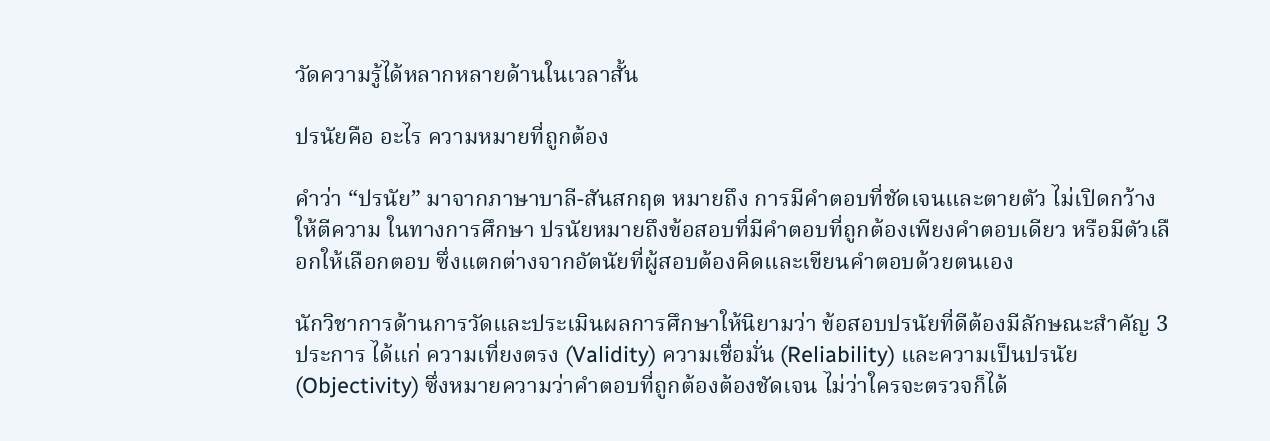วัดความรู้ได้หลากหลายด้านในเวลาสั้น

ปรนัยคือ อะไร ความหมายที่ถูกต้อง

คำว่า “ปรนัย” มาจากภาษาบาลี-สันสกฤต หมายถึง การมีคำตอบที่ชัดเจนและตายตัว ไม่เปิดกว้างให้ตีความ ในทางการศึกษา ปรนัยหมายถึงข้อสอบที่มีคำตอบที่ถูกต้องเพียงคำตอบเดียว หรือมีตัวเลือกให้เลือกตอบ ซึ่งแตกต่างจากอัตนัยที่ผู้สอบต้องคิดและเขียนคำตอบด้วยตนเอง

นักวิชาการด้านการวัดและประเมินผลการศึกษาให้นิยามว่า ข้อสอบปรนัยที่ดีต้องมีลักษณะสำคัญ 3 ประการ ได้แก่ ความเที่ยงตรง (Validity) ความเชื่อมั่น (Reliability) และความเป็นปรนัย (Objectivity) ซึ่งหมายความว่าคำตอบที่ถูกต้องต้องชัดเจน ไม่ว่าใครจะตรวจก็ได้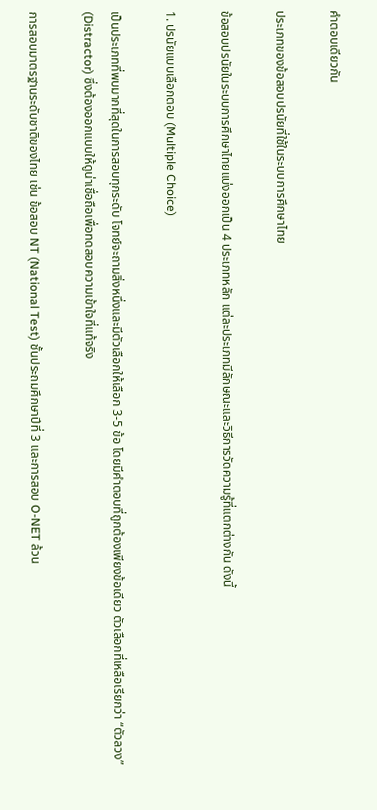คำตอบเดียวกัน

ประเภทของข้อสอบปรนัยที่ใช้ในระบบการศึกษาไทย

ข้อสอบปรนัยในระบบการศึกษาไทยแบ่งออกเป็น 4 ประเภทหลัก แต่ละประเภทมีลักษณะและวิธีการวัดความรู้ที่แตกต่างกัน ดังนี้

1. ปรนัยแบบเลือกตอบ (Multiple Choice)

เป็นประเภทที่พบมากที่สุดในการสอบทุกระดับ โจทย์จะถามสิ่งหนึ่งและมีตัวเลือกให้เลือก 3-5 ข้อ โดยมีคำตอบที่ถูกต้องเพียงข้อเดียว ตัวเลือกที่เหลือเรียกว่า “ตัวลวง” (Distractor) ซึ่งต้องออกแบบให้ดูน่าเชื่อถือเพื่อทดสอบความเข้าใจที่แท้จริง

การสอบมาตรฐานระดับชาติของไทย เช่น ข้อสอบ NT (National Test) ชั้นประถมศึกษาปีที่ 3 และการสอบ O-NET ล้วน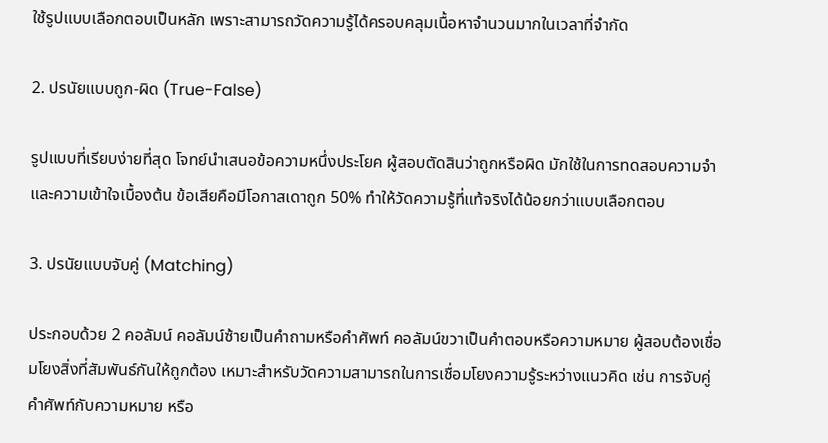ใช้รูปแบบเลือกตอบเป็นหลัก เพราะสามารถวัดความรู้ได้ครอบคลุมเนื้อหาจำนวนมากในเวลาที่จำกัด

2. ปรนัยแบบถูก-ผิด (True-False)

รูปแบบที่เรียบง่ายที่สุด โจทย์นำเสนอข้อความหนึ่งประโยค ผู้สอบตัดสินว่าถูกหรือผิด มักใช้ในการทดสอบความจำและความเข้าใจเบื้องต้น ข้อเสียคือมีโอกาสเดาถูก 50% ทำให้วัดความรู้ที่แท้จริงได้น้อยกว่าแบบเลือกตอบ

3. ปรนัยแบบจับคู่ (Matching)

ประกอบด้วย 2 คอลัมน์ คอลัมน์ซ้ายเป็นคำถามหรือคำศัพท์ คอลัมน์ขวาเป็นคำตอบหรือความหมาย ผู้สอบต้องเชื่อมโยงสิ่งที่สัมพันธ์กันให้ถูกต้อง เหมาะสำหรับวัดความสามารถในการเชื่อมโยงความรู้ระหว่างแนวคิด เช่น การจับคู่คำศัพท์กับความหมาย หรือ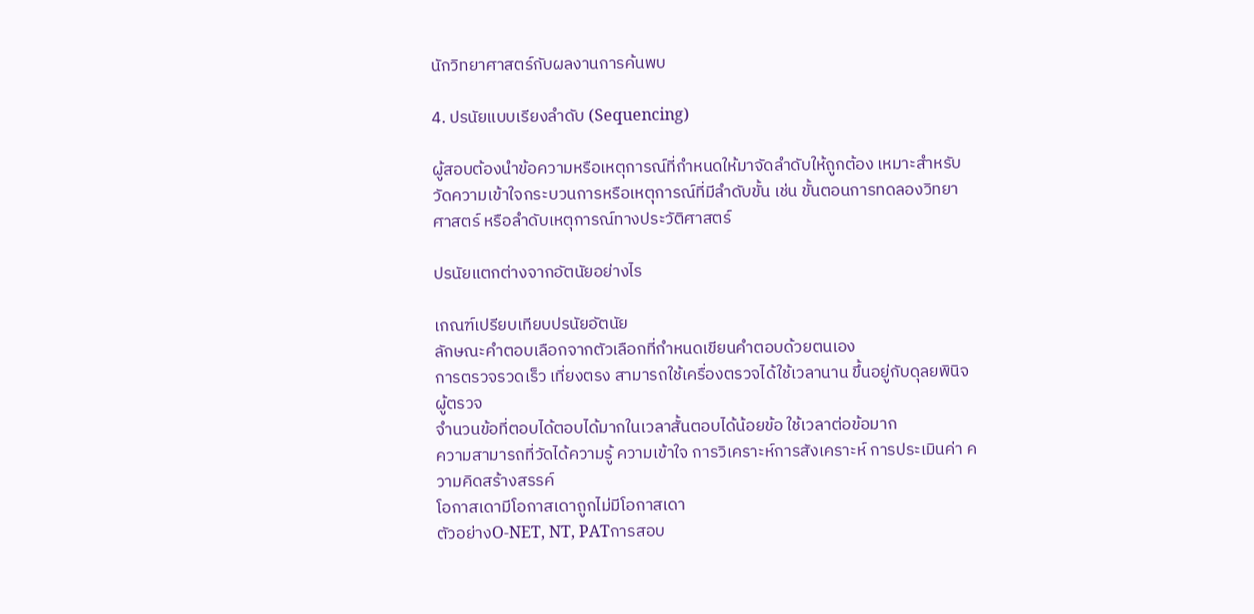นักวิทยาศาสตร์กับผลงานการค้นพบ

4. ปรนัยแบบเรียงลำดับ (Sequencing)

ผู้สอบต้องนำข้อความหรือเหตุการณ์ที่กำหนดให้มาจัดลำดับให้ถูกต้อง เหมาะสำหรับวัดความเข้าใจกระบวนการหรือเหตุการณ์ที่มีลำดับขั้น เช่น ขั้นตอนการทดลองวิทยาศาสตร์ หรือลำดับเหตุการณ์ทางประวัติศาสตร์

ปรนัยแตกต่างจากอัตนัยอย่างไร

เกณฑ์เปรียบเทียบปรนัยอัตนัย
ลักษณะคำตอบเลือกจากตัวเลือกที่กำหนดเขียนคำตอบด้วยตนเอง
การตรวจรวดเร็ว เที่ยงตรง สามารถใช้เครื่องตรวจได้ใช้เวลานาน ขึ้นอยู่กับดุลยพินิจผู้ตรวจ
จำนวนข้อที่ตอบได้ตอบได้มากในเวลาสั้นตอบได้น้อยข้อ ใช้เวลาต่อข้อมาก
ความสามารถที่วัดได้ความรู้ ความเข้าใจ การวิเคราะห์การสังเคราะห์ การประเมินค่า ความคิดสร้างสรรค์
โอกาสเดามีโอกาสเดาถูกไม่มีโอกาสเดา
ตัวอย่างO-NET, NT, PATการสอบ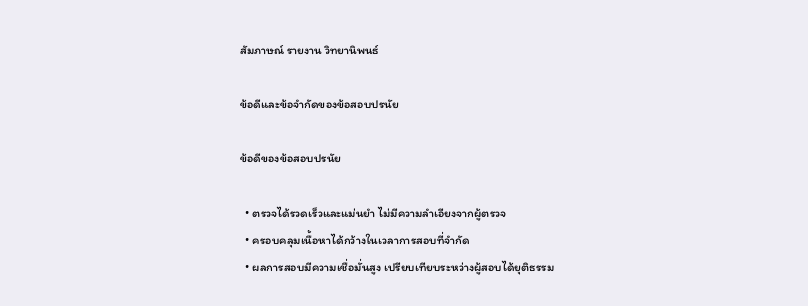สัมภาษณ์ รายงาน วิทยานิพนธ์

ข้อดีและข้อจำกัดของข้อสอบปรนัย

ข้อดีของข้อสอบปรนัย

  • ตรวจได้รวดเร็วและแม่นยำ ไม่มีความลำเอียงจากผู้ตรวจ
  • ครอบคลุมเนื้อหาได้กว้างในเวลาการสอบที่จำกัด
  • ผลการสอบมีความเชื่อมั่นสูง เปรียบเทียบระหว่างผู้สอบได้ยุติธรรม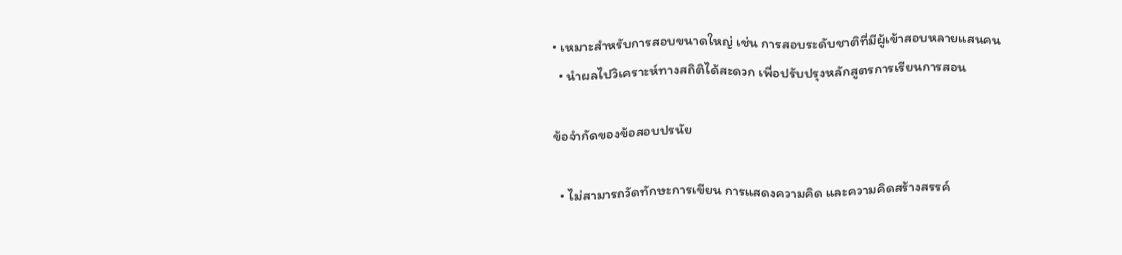• เหมาะสำหรับการสอบขนาดใหญ่ เช่น การสอบระดับชาติที่มีผู้เข้าสอบหลายแสนคน
  • นำผลไปวิเคราะห์ทางสถิติได้สะดวก เพื่อปรับปรุงหลักสูตรการเรียนการสอน

ข้อจำกัดของข้อสอบปรนัย

  • ไม่สามารถวัดทักษะการเขียน การแสดงความคิด และความคิดสร้างสรรค์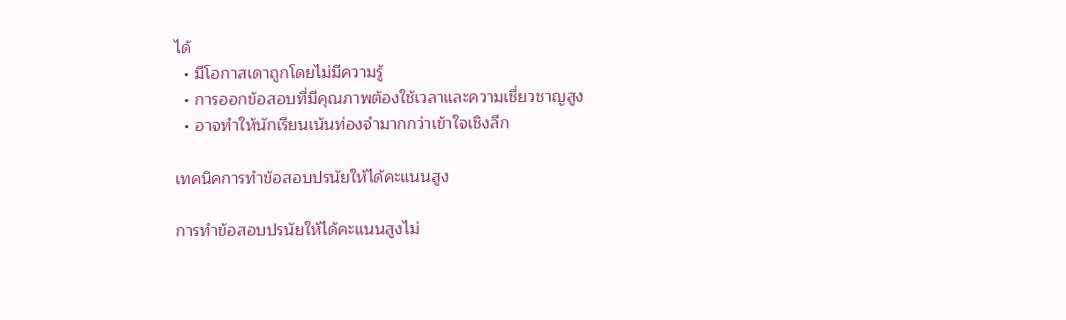ได้
  • มีโอกาสเดาถูกโดยไม่มีความรู้
  • การออกข้อสอบที่มีคุณภาพต้องใช้เวลาและความเชี่ยวชาญสูง
  • อาจทำให้นักเรียนเน้นท่องจำมากกว่าเข้าใจเชิงลึก

เทคนิคการทำข้อสอบปรนัยให้ได้คะแนนสูง

การทำข้อสอบปรนัยให้ได้คะแนนสูงไม่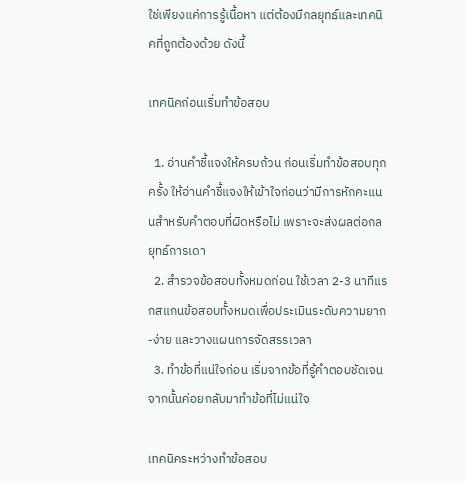ใช่เพียงแค่การรู้เนื้อหา แต่ต้องมีกลยุทธ์และเทคนิคที่ถูกต้องด้วย ดังนี้

เทคนิคก่อนเริ่มทำข้อสอบ

  1. อ่านคำชี้แจงให้ครบถ้วน ก่อนเริ่มทำข้อสอบทุกครั้ง ให้อ่านคำชี้แจงให้เข้าใจก่อนว่ามีการหักคะแนนสำหรับคำตอบที่ผิดหรือไม่ เพราะจะส่งผลต่อกลยุทธ์การเดา
  2. สำรวจข้อสอบทั้งหมดก่อน ใช้เวลา 2-3 นาทีแรกสแกนข้อสอบทั้งหมดเพื่อประเมินระดับความยาก-ง่าย และวางแผนการจัดสรรเวลา
  3. ทำข้อที่แน่ใจก่อน เริ่มจากข้อที่รู้คำตอบชัดเจน จากนั้นค่อยกลับมาทำข้อที่ไม่แน่ใจ

เทคนิคระหว่างทำข้อสอบ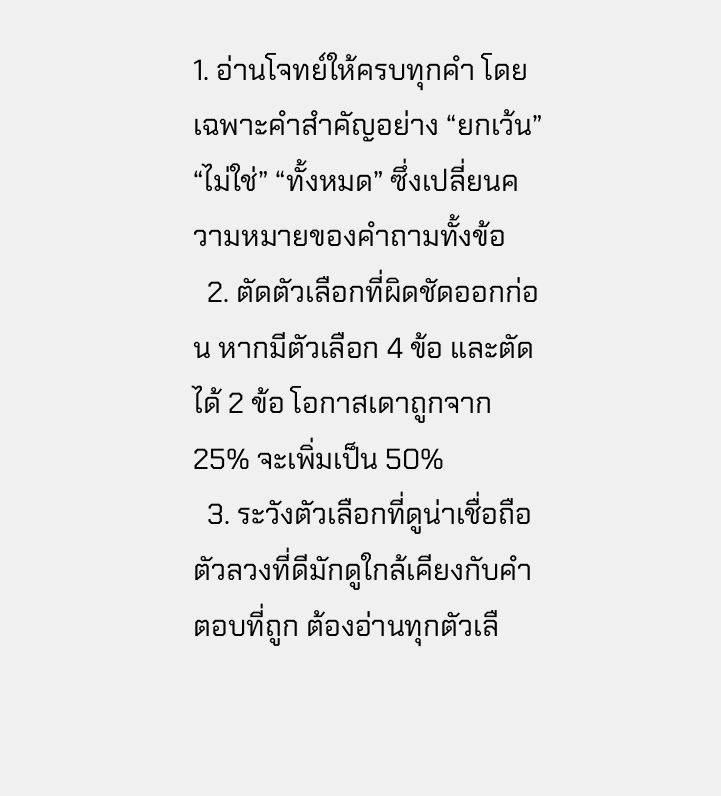1. อ่านโจทย์ให้ครบทุกคำ โดยเฉพาะคำสำคัญอย่าง “ยกเว้น” “ไม่ใช่” “ทั้งหมด” ซึ่งเปลี่ยนความหมายของคำถามทั้งข้อ
  2. ตัดตัวเลือกที่ผิดชัดออกก่อน หากมีตัวเลือก 4 ข้อ และตัดได้ 2 ข้อ โอกาสเดาถูกจาก 25% จะเพิ่มเป็น 50%
  3. ระวังตัวเลือกที่ดูน่าเชื่อถือ ตัวลวงที่ดีมักดูใกล้เคียงกับคำตอบที่ถูก ต้องอ่านทุกตัวเลื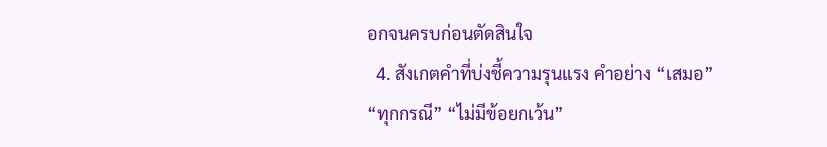อกจนครบก่อนตัดสินใจ
  4. สังเกตคำที่บ่งชี้ความรุนแรง คำอย่าง “เสมอ” “ทุกกรณี” “ไม่มีข้อยกเว้น”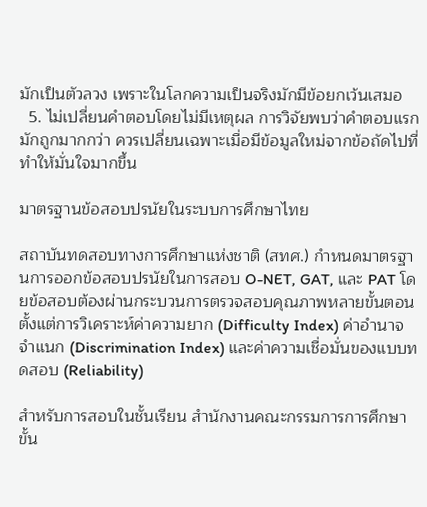มักเป็นตัวลวง เพราะในโลกความเป็นจริงมักมีข้อยกเว้นเสมอ
  5. ไม่เปลี่ยนคำตอบโดยไม่มีเหตุผล การวิจัยพบว่าคำตอบแรกมักถูกมากกว่า ควรเปลี่ยนเฉพาะเมื่อมีข้อมูลใหม่จากข้อถัดไปที่ทำให้มั่นใจมากขึ้น

มาตรฐานข้อสอบปรนัยในระบบการศึกษาไทย

สถาบันทดสอบทางการศึกษาแห่งชาติ (สทศ.) กำหนดมาตรฐานการออกข้อสอบปรนัยในการสอบ O-NET, GAT, และ PAT โดยข้อสอบต้องผ่านกระบวนการตรวจสอบคุณภาพหลายขั้นตอน ตั้งแต่การวิเคราะห์ค่าความยาก (Difficulty Index) ค่าอำนาจจำแนก (Discrimination Index) และค่าความเชื่อมั่นของแบบทดสอบ (Reliability)

สำหรับการสอบในชั้นเรียน สำนักงานคณะกรรมการการศึกษาขั้น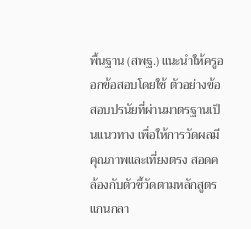พื้นฐาน (สพฐ.) แนะนำให้ครูออกข้อสอบโดยใช้ ตัวอย่างข้อสอบปรนัยที่ผ่านมาตรฐานเป็นแนวทาง เพื่อให้การวัดผลมีคุณภาพและเที่ยงตรง สอดคล้องกับตัวชี้วัดตามหลักสูตรแกนกลา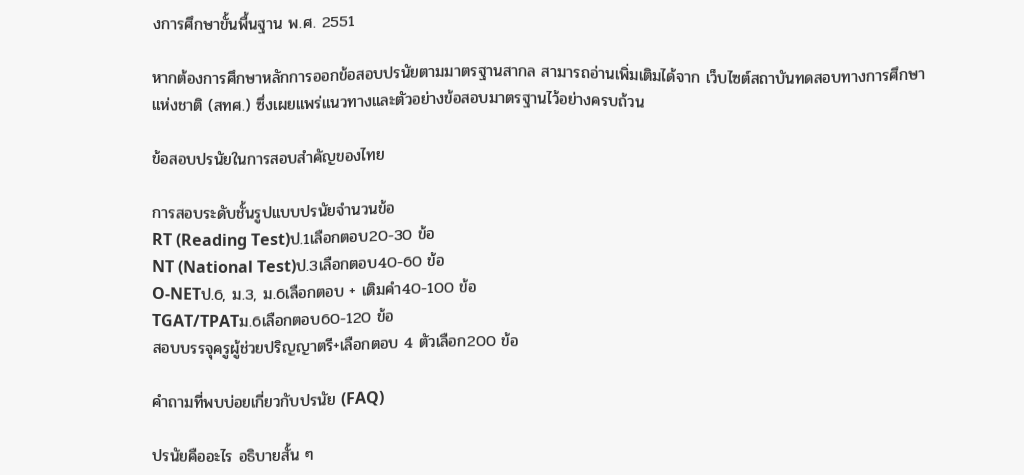งการศึกษาขั้นพื้นฐาน พ.ศ. 2551

หากต้องการศึกษาหลักการออกข้อสอบปรนัยตามมาตรฐานสากล สามารถอ่านเพิ่มเติมได้จาก เว็บไซต์สถาบันทดสอบทางการศึกษาแห่งชาติ (สทศ.) ซึ่งเผยแพร่แนวทางและตัวอย่างข้อสอบมาตรฐานไว้อย่างครบถ้วน

ข้อสอบปรนัยในการสอบสำคัญของไทย

การสอบระดับชั้นรูปแบบปรนัยจำนวนข้อ
RT (Reading Test)ป.1เลือกตอบ20-30 ข้อ
NT (National Test)ป.3เลือกตอบ40-60 ข้อ
O-NETป.6, ม.3, ม.6เลือกตอบ + เติมคำ40-100 ข้อ
TGAT/TPATม.6เลือกตอบ60-120 ข้อ
สอบบรรจุครูผู้ช่วยปริญญาตรี+เลือกตอบ 4 ตัวเลือก200 ข้อ

คำถามที่พบบ่อยเกี่ยวกับปรนัย (FAQ)

ปรนัยคืออะไร อธิบายสั้น ๆ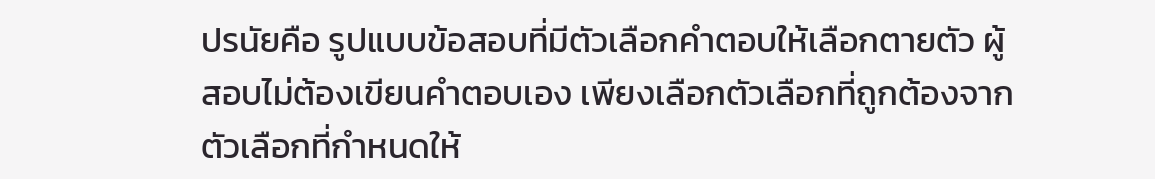ปรนัยคือ รูปแบบข้อสอบที่มีตัวเลือกคำตอบให้เลือกตายตัว ผู้สอบไม่ต้องเขียนคำตอบเอง เพียงเลือกตัวเลือกที่ถูกต้องจากตัวเลือกที่กำหนดให้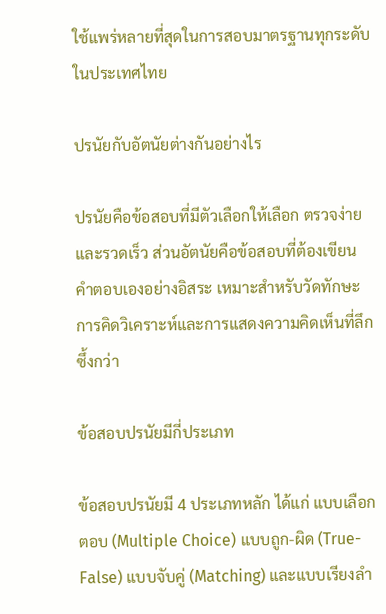ใช้แพร่หลายที่สุดในการสอบมาตรฐานทุกระดับในประเทศไทย

ปรนัยกับอัตนัยต่างกันอย่างไร

ปรนัยคือข้อสอบที่มีตัวเลือกให้เลือก ตรวจง่ายและรวดเร็ว ส่วนอัตนัยคือข้อสอบที่ต้องเขียนคำตอบเองอย่างอิสระ เหมาะสำหรับวัดทักษะการคิดวิเคราะห์และการแสดงความคิดเห็นที่ลึกซึ้งกว่า

ข้อสอบปรนัยมีกี่ประเภท

ข้อสอบปรนัยมี 4 ประเภทหลัก ได้แก่ แบบเลือกตอบ (Multiple Choice) แบบถูก-ผิด (True-False) แบบจับคู่ (Matching) และแบบเรียงลำ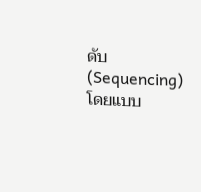ดับ (Sequencing) โดยแบบ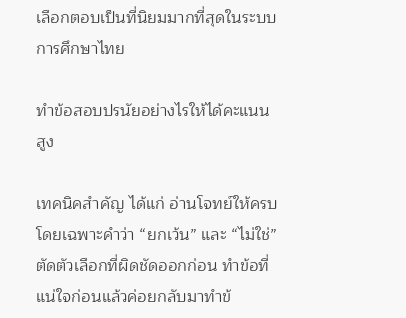เลือกตอบเป็นที่นิยมมากที่สุดในระบบการศึกษาไทย

ทำข้อสอบปรนัยอย่างไรให้ได้คะแนนสูง

เทคนิคสำคัญ ได้แก่ อ่านโจทย์ให้ครบโดยเฉพาะคำว่า “ยกเว้น” และ “ไม่ใช่” ตัดตัวเลือกที่ผิดชัดออกก่อน ทำข้อที่แน่ใจก่อนแล้วค่อยกลับมาทำข้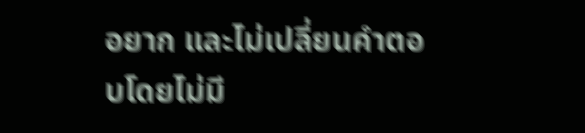อยาก และไม่เปลี่ยนคำตอบโดยไม่มี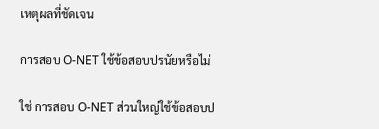เหตุผลที่ชัดเจน

การสอบ O-NET ใช้ข้อสอบปรนัยหรือไม่

ใช่ การสอบ O-NET ส่วนใหญ่ใช้ข้อสอบป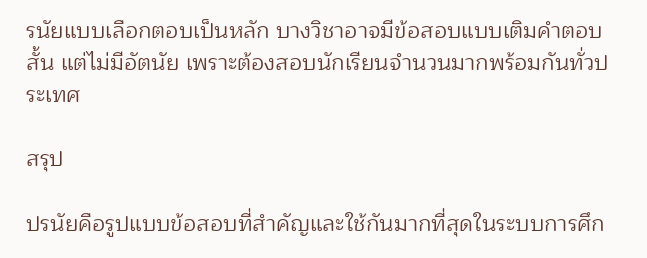รนัยแบบเลือกตอบเป็นหลัก บางวิชาอาจมีข้อสอบแบบเติมคำตอบสั้น แต่ไม่มีอัตนัย เพราะต้องสอบนักเรียนจำนวนมากพร้อมกันทั่วประเทศ

สรุป

ปรนัยคือรูปแบบข้อสอบที่สำคัญและใช้กันมากที่สุดในระบบการศึก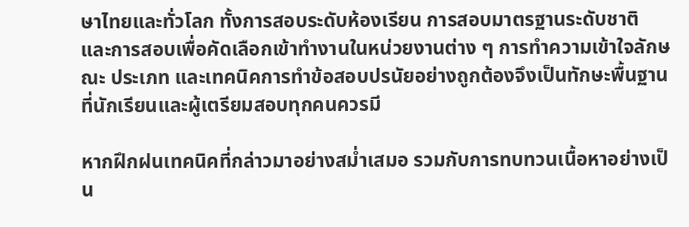ษาไทยและทั่วโลก ทั้งการสอบระดับห้องเรียน การสอบมาตรฐานระดับชาติ และการสอบเพื่อคัดเลือกเข้าทำงานในหน่วยงานต่าง ๆ การทำความเข้าใจลักษณะ ประเภท และเทคนิคการทำข้อสอบปรนัยอย่างถูกต้องจึงเป็นทักษะพื้นฐานที่นักเรียนและผู้เตรียมสอบทุกคนควรมี

หากฝึกฝนเทคนิคที่กล่าวมาอย่างสม่ำเสมอ รวมกับการทบทวนเนื้อหาอย่างเป็น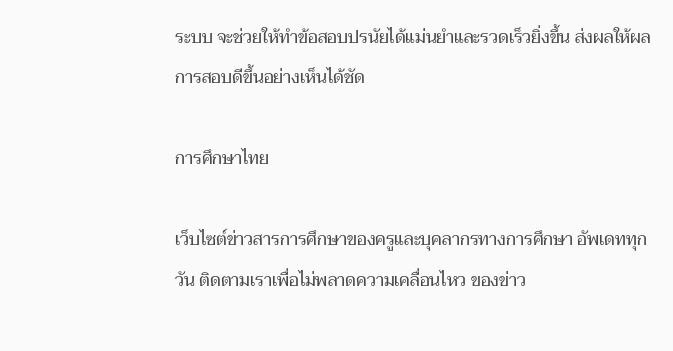ระบบ จะช่วยให้ทำข้อสอบปรนัยได้แม่นยำและรวดเร็วยิ่งขึ้น ส่งผลให้ผลการสอบดีขึ้นอย่างเห็นได้ชัด

การศึกษาไทย

เว็บไซต์ข่าวสารการศึกษาของครูและบุคลากรทางการศึกษา อัพเดททุกวัน ติดตามเราเพื่อไม่พลาดความเคลื่อนไหว ของข่าว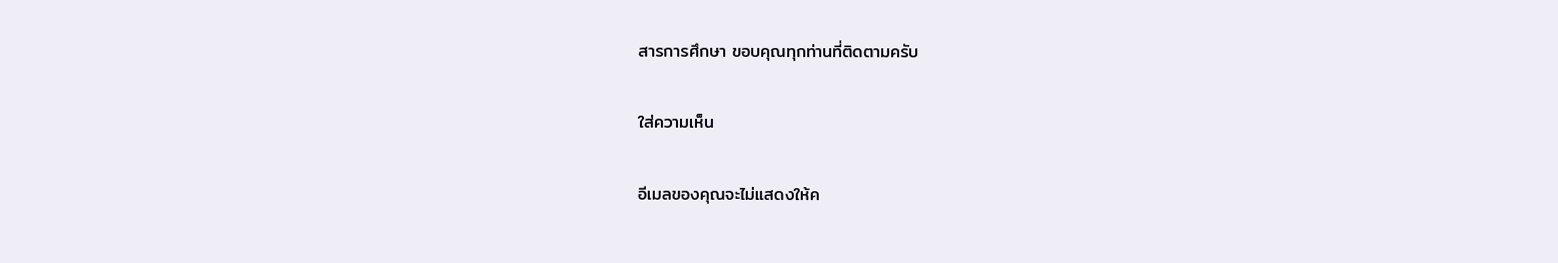สารการศึกษา ขอบคุณทุกท่านที่ติดตามครับ

ใส่ความเห็น

อีเมลของคุณจะไม่แสดงให้ค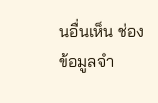นอื่นเห็น ช่องข้อมูลจำ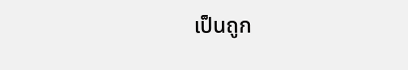เป็นถูก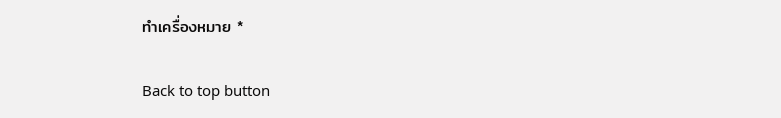ทำเครื่องหมาย *

Back to top button